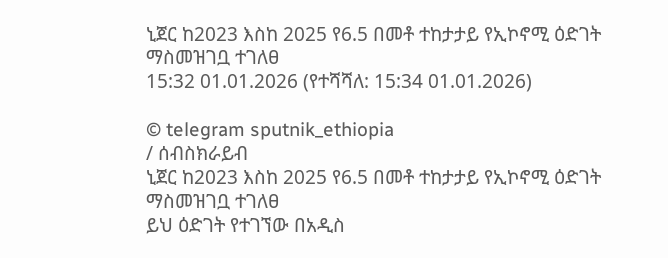ኒጀር ከ2023 እስከ 2025 የ6.5 በመቶ ተከታታይ የኢኮኖሚ ዕድገት ማስመዝገቧ ተገለፀ
15:32 01.01.2026 (የተሻሻለ: 15:34 01.01.2026)

© telegram sputnik_ethiopia
/ ሰብስክራይብ
ኒጀር ከ2023 እስከ 2025 የ6.5 በመቶ ተከታታይ የኢኮኖሚ ዕድገት ማስመዝገቧ ተገለፀ
ይህ ዕድገት የተገኘው በአዲስ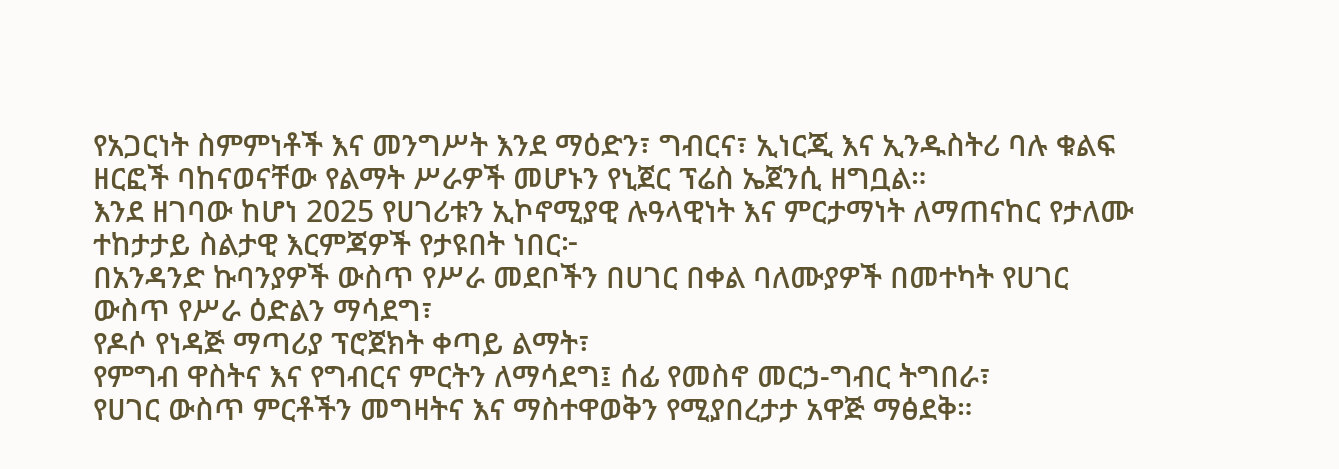የአጋርነት ስምምነቶች እና መንግሥት እንደ ማዕድን፣ ግብርና፣ ኢነርጂ እና ኢንዱስትሪ ባሉ ቁልፍ ዘርፎች ባከናወናቸው የልማት ሥራዎች መሆኑን የኒጀር ፕሬስ ኤጀንሲ ዘግቧል።
እንደ ዘገባው ከሆነ 2025 የሀገሪቱን ኢኮኖሚያዊ ሉዓላዊነት እና ምርታማነት ለማጠናከር የታለሙ ተከታታይ ስልታዊ እርምጃዎች የታዩበት ነበር፦
በአንዳንድ ኩባንያዎች ውስጥ የሥራ መደቦችን በሀገር በቀል ባለሙያዎች በመተካት የሀገር ውስጥ የሥራ ዕድልን ማሳደግ፣
የዶሶ የነዳጅ ማጣሪያ ፕሮጀክት ቀጣይ ልማት፣
የምግብ ዋስትና እና የግብርና ምርትን ለማሳደግ፤ ሰፊ የመስኖ መርኃ-ግብር ትግበራ፣
የሀገር ውስጥ ምርቶችን መግዛትና እና ማስተዋወቅን የሚያበረታታ አዋጅ ማፅደቅ።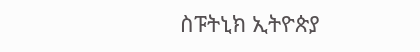ስፑትኒክ ኢትዮጵያ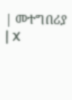| መተግበሪያ | X